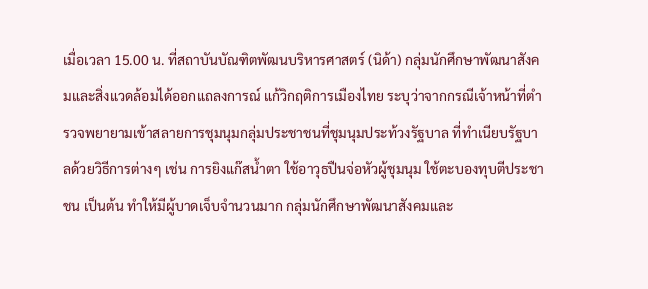เมื่อเวลา 15.00 น. ที่สถาบันบัณฑิตพัฒนบริหารศาสตร์ (นิด้า) กลุ่มนักศึกษาพัฒนาสังคมและสิ่งแวดล้อมได้ออกแถลงการณ์ แก้วิกฤติการเมืองไทย ระบุว่าจากกรณีเจ้าหน้าที่ตำรวจพยายามเข้าสลายการชุมนุมกลุ่มประชาชนที่ชุมนุมประท้วงรัฐบาล ที่ทำเนียบรัฐบาลด้วยวิธีการต่างๆ เช่น การยิงแก๊สน้ำตา ใช้อาวุธปืนจ่อหัวผู้ชุมนุม ใช้ตะบองทุบตีประชาชน เป็นต้น ทำให้มีผู้บาดเจ็บจำนวนมาก กลุ่มนักศึกษาพัฒนาสังคมและ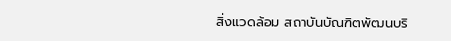สิ่งแวดล้อม สถาบันบัณฑิตพัฒนบริ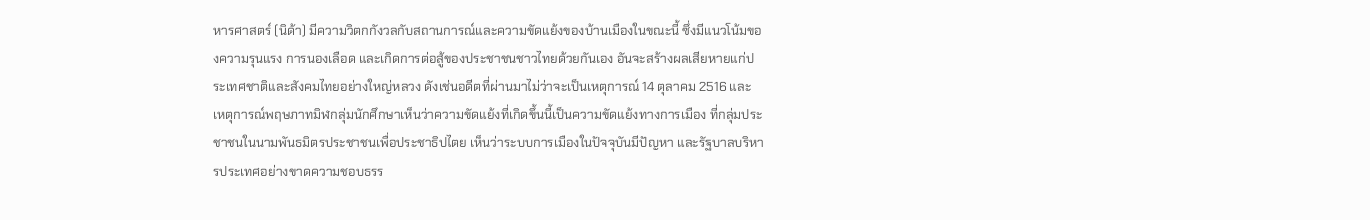หารศาสตร์ (นิด้า) มีความวิตกกังวลกับสถานการณ์และความขัดแย้งของบ้านเมืองในขณะนี้ ซึ่งมีแนวโน้มของความรุนแรง การนองเลือด และเกิดการต่อสู้ของประชาชนชาวไทยด้วยกันเอง อันจะสร้างผลเสียหายแก่ประเทศชาติและสังคมไทยอย่างใหญ่หลวง ดังเช่นอดีตที่ผ่านมาไม่ว่าจะเป็นเหตุการณ์ 14 ตุลาคม 2516 และ เหตุการณ์พฤษภาทมิฬกลุ่มนักศึกษาเห็นว่าความขัดแย้งที่เกิดขึ้นนี้เป็นความขัดแย้งทางการเมือง ที่กลุ่มประชาชนในนามพันธมิตรประชาชนเพื่อประชาธิปไตย เห็นว่าระบบการเมืองในปัจจุบันมีปัญหา และรัฐบาลบริหารประเทศอย่างขาดความชอบธรร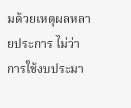มด้วยเหตุผลหลายประการ ไม่ว่าการใช้งบประมา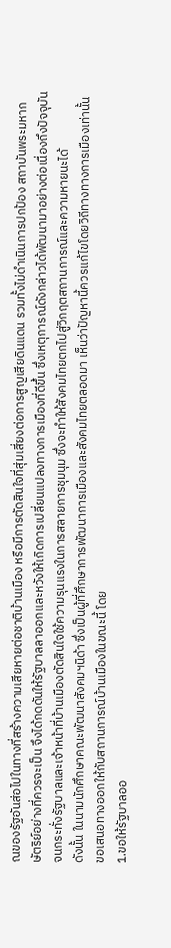ณของรัฐอันส่อไปในทางที่สร้างความเสียหายต่อชาติบ้านเมือง หรือมีการตัดสินใจที่สุ่มเสี่ยงต่อการสูญเสียดินแดน รวมทั้งไม่ดำเนินการปกป้อง สถาบันพระมหากษัตริย์อย่างที่ควรจะเป็น จึงได้กดดันให้รัฐบาลลาออกและหวังให้เกิดการเปลี่ยนแปลงทางการเมืองที่ดีขึ้น ซึ่งเหตุการณ์ดังกล่าวได้พัฒนามาอย่างต่อเนื่องถึงปัจจุบัน จนกระทั่งรัฐบาลและเจ้าหน้าที่บ้านเมืองตัดสินใจใช้ความรุนแรงในการสลายการชุมนุม ซึ่งจะทำให้สังคมไทยตกไปสู่วิกฤตสถานการณ์และความหายนะได้
ดังนั้น ในนามนักศึกษาคณะพัฒนาสังคมฯนิด้า ซึ่งเป็นผู้ที่ศึกษาการพัฒนาการเมืองและสังคมไทยตลอดมา เห็นว่าปัญหานี้ควรแก้ไขโดยวิถีทางทางการเมืองเท่านั้น ขอเสนอทางออกให้กับสถานการณ์บ้านเมืองในขณะนี้ โดย
1.ขอให้รัฐบาลออ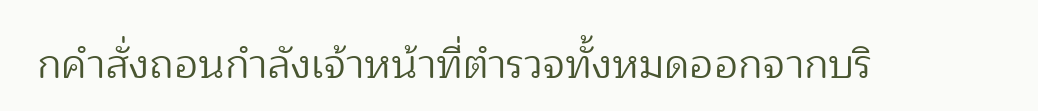กคำสั่งถอนกำลังเจ้าหน้าที่ตำรวจทั้งหมดออกจากบริ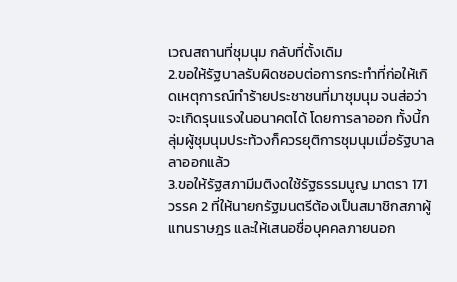เวณสถานที่ชุมนุม กลับที่ตั้งเดิม
2.ขอให้รัฐบาลรับผิดชอบต่อการกระทำที่ก่อให้เกิดเหตุการณ์ทำร้ายประชาชนที่มาชุมนุม จนส่อว่าจะเกิดรุนแรงในอนาคตได้ โดยการลาออก ทั้งนี้กลุ่มผู้ชุมนุมประท้วงก็ควรยุติการชุมนุมเมื่อรัฐบาลลาออกแล้ว
3.ขอให้รัฐสภามีมติงดใช้รัฐธรรมนูญ มาตรา 171 วรรค 2 ที่ให้นายกรัฐมนตรีต้องเป็นสมาชิกสภาผู้แทนราษฎร และให้เสนอชื่อบุคคลภายนอก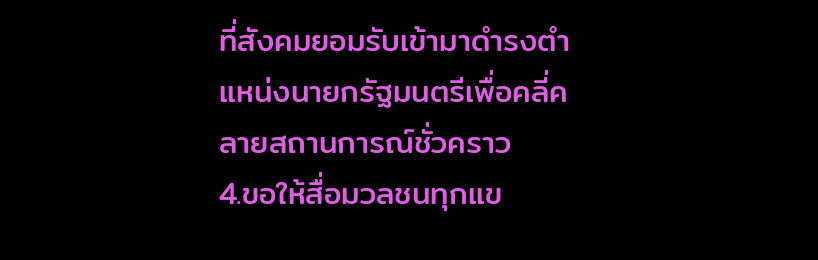ที่สังคมยอมรับเข้ามาดำรงตำแหน่งนายกรัฐมนตรีเพื่อคลี่คลายสถานการณ์ชั่วคราว
4.ขอให้สื่อมวลชนทุกแข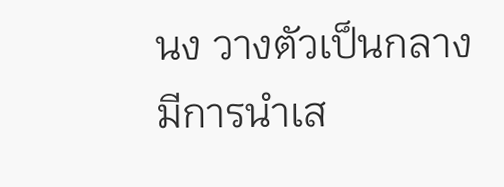นง วางตัวเป็นกลาง มีการนำเส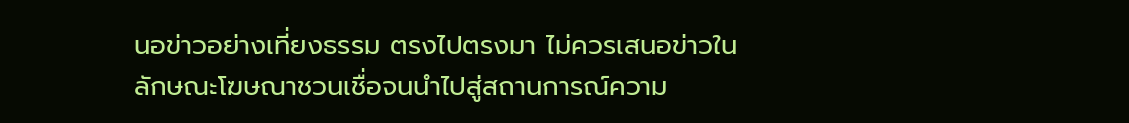นอข่าวอย่างเที่ยงธรรม ตรงไปตรงมา ไม่ควรเสนอข่าวในลักษณะโฆษณาชวนเชื่อจนนำไปสู่สถานการณ์ความ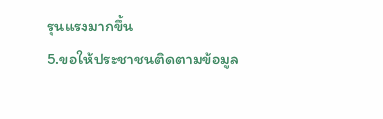รุนแรงมากขึ้น
5.ขอให้ประชาชนติดตามข้อมูล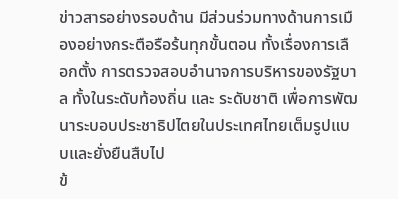ข่าวสารอย่างรอบด้าน มีส่วนร่วมทางด้านการเมืองอย่างกระตือรือร้นทุกขั้นตอน ทั้งเรื่องการเลือกตั้ง การตรวจสอบอำนาจการบริหารของรัฐบาล ทั้งในระดับท้องถิ่น และ ระดับชาติ เพื่อการพัฒนาระบอบประชาธิปไตยในประเทศไทยเต็มรูปแบบและยั่งยืนสืบไป
ข้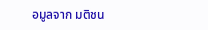อมูลจาก มติชน